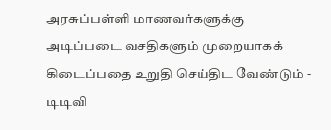அரசுப்பள்ளி மாணவர்களுக்கு அடிப்படை வசதிகளும் முறையாகக் கிடைப்பதை உறுதி செய்திட வேண்டும் - டிடிவி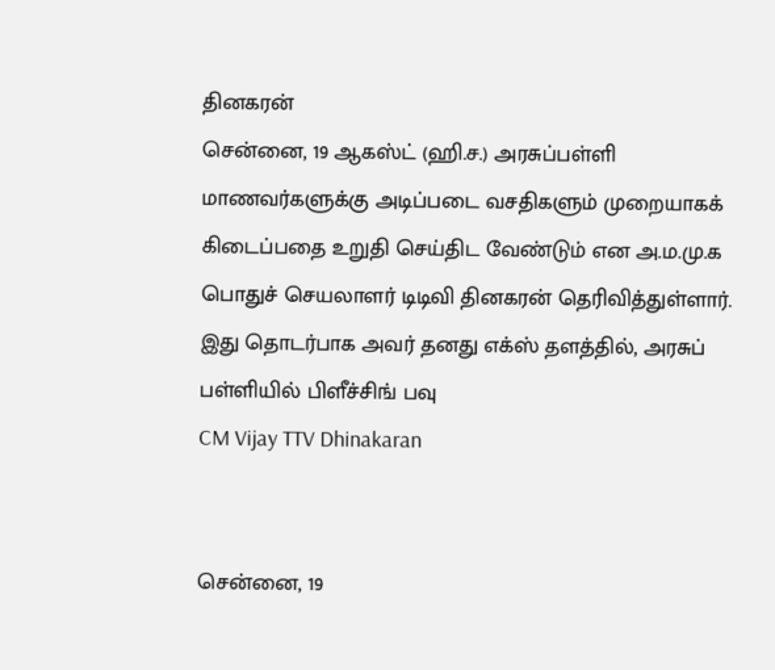தினகரன்
சென்னை, 19 ஆகஸ்ட் (ஹி.ச.) அரசுப்பள்ளி மாணவர்களுக்கு அடிப்படை வசதிகளும் முறையாகக் கிடைப்பதை உறுதி செய்திட வேண்டும் என அ.ம.மு.க பொதுச் செயலாளர் டிடிவி தினகரன் தெரிவித்துள்ளார். இது தொடர்பாக அவர் தனது எக்ஸ் தளத்தில், அரசுப் பள்ளியில் பிளீச்சிங் பவு
CM Vijay TTV Dhinakaran


சென்னை, 19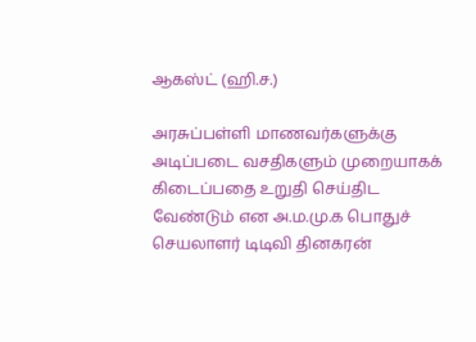ஆகஸ்ட் (ஹி.ச.)

அரசுப்பள்ளி மாணவர்களுக்கு அடிப்படை வசதிகளும் முறையாகக் கிடைப்பதை உறுதி செய்திட வேண்டும் என அ.ம.மு.க பொதுச் செயலாளர் டிடிவி தினகரன்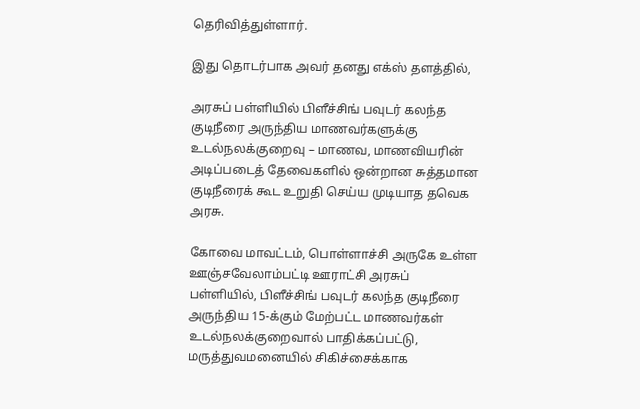தெரிவித்துள்ளார்.

இது தொடர்பாக அவர் தனது எக்ஸ் தளத்தில்,

அரசுப் பள்ளியில் பிளீச்சிங் பவுடர் கலந்த குடிநீரை அருந்திய மாணவர்களுக்கு உடல்நலக்குறைவு – மாணவ, மாணவியரின் அடிப்படைத் தேவைகளில் ஒன்றான சுத்தமான குடிநீரைக் கூட உறுதி செய்ய முடியாத தவெக அரசு.

கோவை மாவட்டம், பொள்ளாச்சி அருகே உள்ள ஊஞ்சவேலாம்பட்டி ஊராட்சி அரசுப் பள்ளியில், பிளீச்சிங் பவுடர் கலந்த குடிநீரை அருந்திய 15-க்கும் மேற்பட்ட மாணவர்கள் உடல்நலக்குறைவால் பாதிக்கப்பட்டு, மருத்துவமனையில் சிகிச்சைக்காக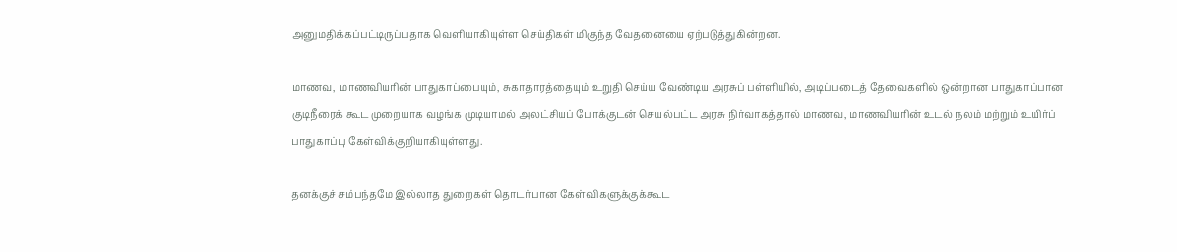அனுமதிக்கப்பட்டிருப்பதாக வெளியாகியுள்ள செய்திகள் மிகுந்த வேதனையை ஏற்படுத்துகின்றன.

மாணவ, மாணவியரின் பாதுகாப்பையும், சுகாதாரத்தையும் உறுதி செய்ய வேண்டிய அரசுப் பள்ளியில், அடிப்படைத் தேவைகளில் ஒன்றான பாதுகாப்பான குடிநீரைக் கூட முறையாக வழங்க முடியாமல் அலட்சியப் போக்குடன் செயல்பட்ட அரசு நிர்வாகத்தால் மாணவ, மாணவியரின் உடல் நலம் மற்றும் உயிர்ப் பாதுகாப்பு கேள்விக்குறியாகியுள்ளது.

தனக்குச் சம்பந்தமே இல்லாத துறைகள் தொடர்பான கேள்விகளுக்குக்கூட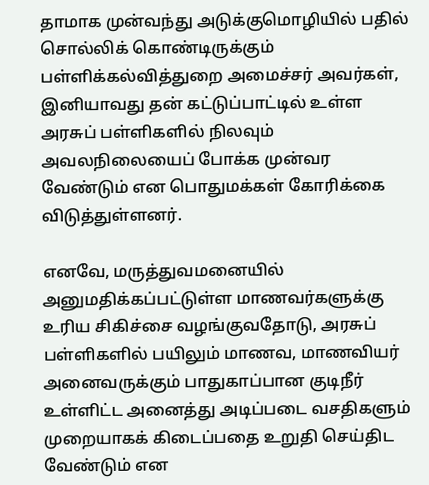தாமாக முன்வந்து அடுக்குமொழியில் பதில் சொல்லிக் கொண்டிருக்கும் பள்ளிக்கல்வித்துறை அமைச்சர் அவர்கள், இனியாவது தன் கட்டுப்பாட்டில் உள்ள அரசுப் பள்ளிகளில் நிலவும் அவலநிலையைப் போக்க முன்வர வேண்டும் என பொதுமக்கள் கோரிக்கை விடுத்துள்ளனர்.

எனவே, மருத்துவமனையில் அனுமதிக்கப்பட்டுள்ள மாணவர்களுக்கு உரிய சிகிச்சை வழங்குவதோடு, அரசுப் பள்ளிகளில் பயிலும் மாணவ, மாணவியர் அனைவருக்கும் பாதுகாப்பான குடிநீர் உள்ளிட்ட அனைத்து அடிப்படை வசதிகளும் முறையாகக் கிடைப்பதை உறுதி செய்திட வேண்டும் என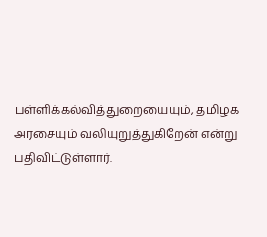பள்ளிக்கல்வித்துறையையும், தமிழக அரசையும் வலியுறுத்துகிறேன் என்று பதிவிட்டுள்ளார்.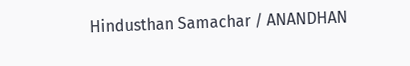Hindusthan Samachar / ANANDHAN